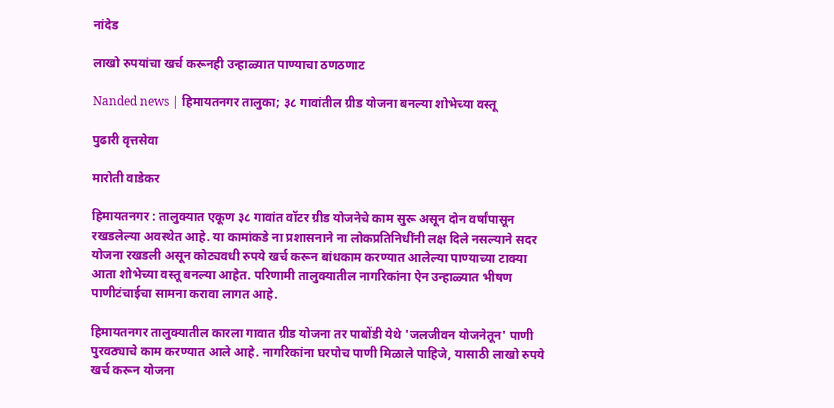नांदेड

लाखो रुपयांचा खर्च करूनही उन्हाळ्यात पाण्याचा ठणठणाट

Nanded news | हिमायतनगर तालुका; ३८ गावांतील ग्रीड योजना बनल्या शोभेच्या वस्तू

पुढारी वृत्तसेवा

मारोती वाडेकर

हिमायतनगर : तालुक्यात एकूण ३८ गावांत वॉटर ग्रीड योजनेचे काम सुरू असून दोन वर्षांपासून रखडलेल्या अवस्थेत आहे. या कामांकडे ना प्रशासनाने ना लोकप्रतिनिधींनी लक्ष दिले नसल्याने सदर योजना रखडली असून कोट्यवधी रुपये खर्च करून बांधकाम करण्यात आलेल्या पाण्याच्या टाक्या आता शोभेच्या वस्तू बनल्या आहेत. परिणामी तालुक्यातील नागरिकांना ऐन उन्हाळ्यात भीषण पाणीटंचाईचा सामना करावा लागत आहे.

हिमायतनगर तालुक्यातील कारला गावात ग्रीड योजना तर पाबोंडी येथे 'जलजीवन योजनेतून' पाणी पुरवठ्याचे काम करण्यात आले आहे. नागरिकांना घरपोच पाणी मिळाले पाहिजे, यासाठी लाखो रुपये खर्च करून योजना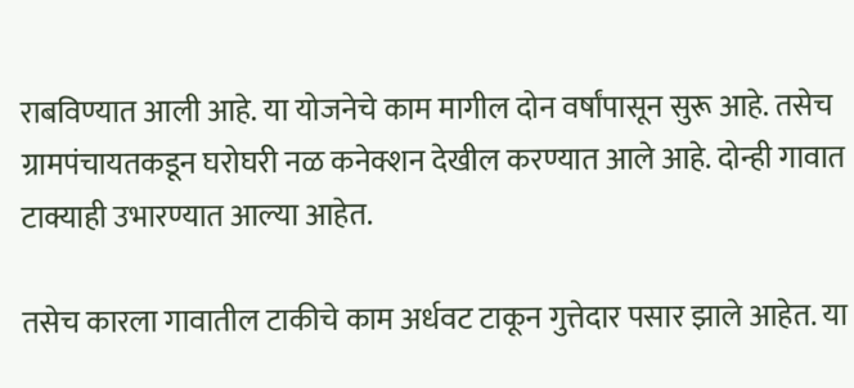राबविण्यात आली आहे. या योजनेचे काम मागील दोन वर्षांपासून सुरू आहे. तसेच ग्रामपंचायतकडून घरोघरी नळ कनेक्शन देखील करण्यात आले आहे. दोन्ही गावात टाक्याही उभारण्यात आल्या आहेत.

तसेच कारला गावातील टाकीचे काम अर्धवट टाकून गुत्तेदार पसार झाले आहेत. या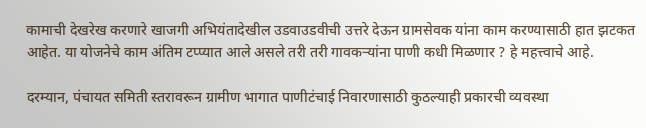कामाची देखरेख करणारे खाजगी अभियंतादेखील उडवाउडवीची उत्तरे देऊन ग्रामसेवक यांना काम करण्यासाठी हात झटकत आहेत. या योजनेचे काम अंतिम टप्प्यात आले असले तरी तरी गावकऱ्यांना पाणी कधी मिळणार ? हे महत्त्वाचे आहे.

दरम्यान, पंचायत समिती स्तरावरून ग्रामीण भागात पाणीटंचाई निवारणासाठी कुठल्याही प्रकारची व्यवस्था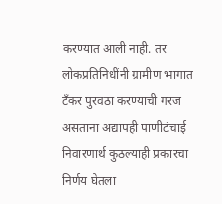करण्यात आली नाही. तर लोकप्रतिनिधींनी ग्रामीण भागात टँकर पुरवठा करण्याची गरज असताना अद्यापही पाणीटंचाई निवारणार्थ कुठल्याही प्रकारचा निर्णय घेतला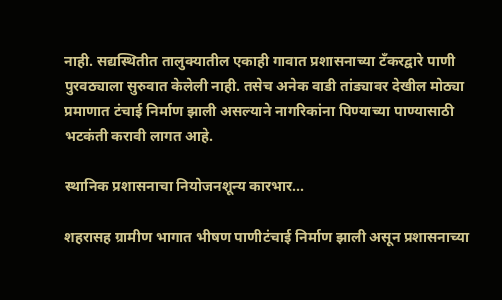नाही. सद्यस्थितीत तालुक्यातील एकाही गावात प्रशासनाच्या टँकरद्वारे पाणी पुरवठ्याला सुरुवात केलेली नाही. तसेच अनेक वाडी तांड्यावर देखील मोठ्या प्रमाणात टंचाई निर्माण झाली असल्याने नागरिकांना पिण्याच्या पाण्यासाठी भटकंती करावी लागत आहे.

स्थानिक प्रशासनाचा नियोजनशून्य कारभार...

शहरासह ग्रामीण भागात भीषण पाणीटंचाई निर्माण झाली असून प्रशासनाच्या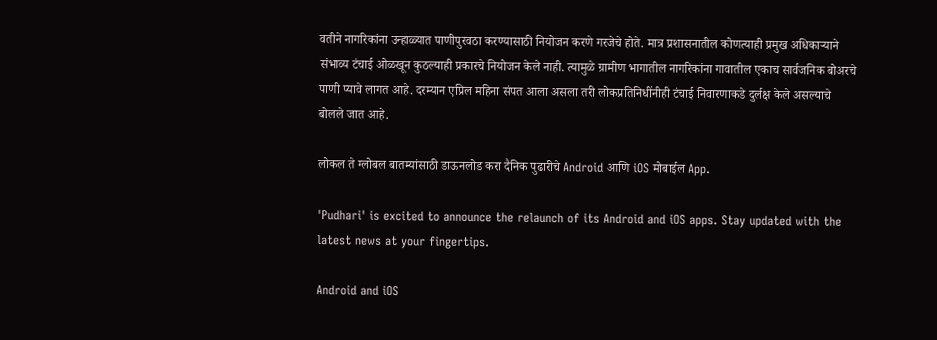वतीने नागरिकांना उन्हाळ्यात पाणीपुरवठा करण्यासाठी नियोजन करणे गरजेचे होते. मात्र प्रशासनातील कोणत्याही प्रमुख अधिकाऱ्याने संभाव्य टंचाई ओळखून कुठल्याही प्रकारचे नियोजन केले नाही. त्यामुळे ग्रामीण भागातील नागरिकांना गावातील एकाच सार्वजनिक बोअरचे पाणी प्यावे लागत आहे. दरम्यान एप्रिल महिना संपत आला असला तरी लोकप्रतिनिधींनीही टंचाई निवारणाकडे दुर्लक्ष केले असल्याचे बोलले जात आहे.

लोकल ते ग्लोबल बातम्यांसाठी डाऊनलोड करा दैनिक पुढारीचे Android आणि iOS मोबाईल App.

'Pudhari' is excited to announce the relaunch of its Android and iOS apps. Stay updated with the latest news at your fingertips.

Android and iOS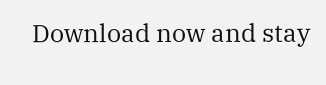Download now and stay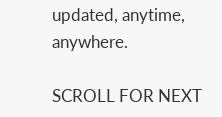updated, anytime, anywhere.

SCROLL FOR NEXT